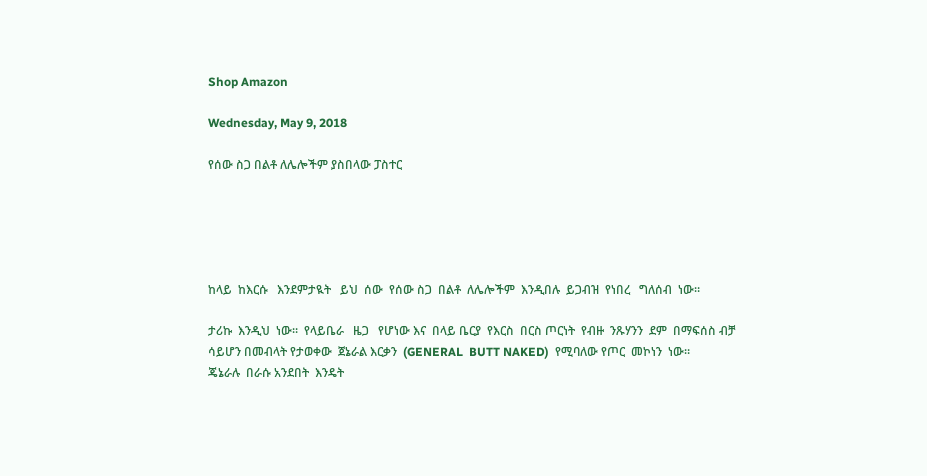Shop Amazon

Wednesday, May 9, 2018

የሰው ስጋ በልቶ ለሌሎችም ያስበላው ፓስተር





ከላይ  ከእርሱ   እንደምታዪት   ይህ  ሰው  የሰው ስጋ  በልቶ  ለሌሎችም  እንዲበሉ  ይጋብዝ  የነበረ   ግለሰብ  ነው።

ታሪኩ  እንዲህ  ነው።  የላይቤራ   ዜጋ   የሆነው እና  በላይ ቤርያ  የእርስ  በርስ ጦርነት  የብዙ  ንጹሃንን  ደም  በማፍሰስ ብቻ ሳይሆን በመብላት የታወቀው  ጀኔራል እርቃን  (GENERAL  BUTT NAKED)  የሚባለው የጦር  መኮነን  ነው።
ጄኔራሉ  በራሱ አንደበት  እንዴት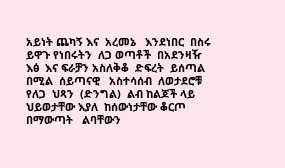አይነት ጨካኝ እና  አረመኔ   እንደነበር  በስሩ  ይዋጉ የነበሩትን  ለጋ ወጣቶች  በአደንዛዥ  እፅ  እና ፍራቻን አስለቅቆ  ድፍረት  ይሰጣል  በሚል  ሰይጣናዊ   አስተሳሰብ  ለወታደሮቹ  የለጋ  ህጻን  (ድንግል)  ልብ ከልጆች ላይ ህይወታቸው እያለ  ከሰውነታቸው ቆርጦ  በማውጣት   ልባቸውን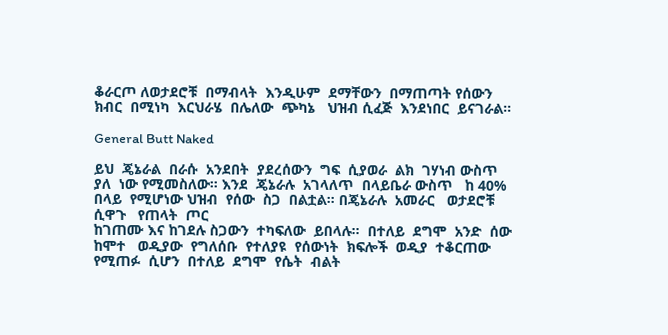ቆራርጦ ለወታደሮቹ  በማብላት  እንዲሁም  ደማቸውን  በማጠጣት የሰውን  ክብር  በሚነካ  እርህራሄ  በሌለው  ጭካኔ   ህዝብ ሲፈጅ  እንደነበር  ይናገራል።

General Butt Naked

ይህ  ጄኔራል  በራሱ  አንደበት  ያደረሰውን  ግፍ  ሲያወራ  ልክ  ገሃነብ ውስጥ ያለ  ነው የሚመስለው። እንደ  ጄኔራሉ  አገላለጥ  በላይቤራ ውስጥ   ከ 40% በላይ  የሚሆነው ህዝብ  የሰው  ስጋ  በልቷል። በጄኔራሉ  አመራር   ወታደሮቹ ሲዋጉ   የጠላት  ጦር
ከገጠሙ እና ከገደሉ ስጋውን  ተካፍለው  ይበላሉ።  በተለይ  ደግሞ  አንድ  ሰው ከሞተ   ወዲያው  የግለሰቡ  የተለያዩ  የሰውነት  ክፍሎች  ወዲያ  ተቆርጠው  የሚጠፉ  ሲሆን  በተለይ  ደግሞ  የሴት  ብልት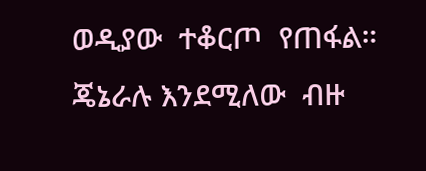ወዲያው  ተቆርጦ  የጠፋል።  ጄኔራሉ እንደሚለው  ብዙ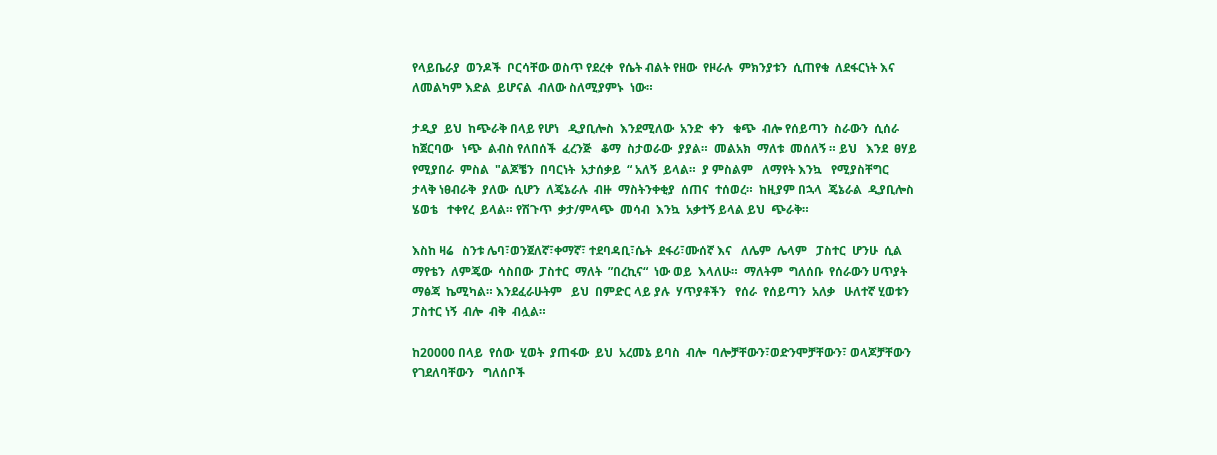የላይቤራያ  ወንዶች  ቦርሳቸው ወስጥ የደረቀ  የሴት ብልት የዘው  የዞራሉ  ምክንያቱን  ሲጠየቁ  ለደፋርነት እና  ለመልካም እድል  ይሆናል  ብለው ስለሚያምኑ  ነው።

ታዲያ  ይህ  ከጭራቅ በላይ የሆነ   ዲያቢሎስ  እንደሚለው  አንድ  ቀን   ቁጭ  ብሎ የሰይጣን  ስራውን  ሲሰራ   ከጀርባው   ነጭ  ልብስ የለበሰች  ፈረንጅ   ቆማ  ስታወራው  ያያል።  መልአክ  ማለቱ  መሰለኝ ። ይህ   እንደ  ፀሃይ  የሚያበራ  ምስል  "ልጆቼን  በባርነት  አታሰቃይ  “ አለኝ  ይላል።  ያ ምስልም   ለማየት እንኳ   የሚያስቸግር  ታላቅ ነፀብራቅ  ያለው  ሲሆን  ለጄኔራሉ  ብዙ  ማስትንቀቂያ  ሰጠና  ተሰወረ።  ከዚያም በኋላ  ጄኔራል  ዲያቢሎስ  ሄወቴ   ተቀየረ  ይላል። የሽጉጥ  ቃታ/ምላጭ  መሳብ  እንኳ  አቃተኝ ይላል ይህ  ጭራቅ።

እስከ ዛሬ   ስንቱ ሌባ፣ወንጀለኛ፣ቀማኛ፣ ተደባዳቢ፣ሴት  ደፋሪ፣ሙሰኛ እና   ለሌም  ሌላም   ፓስተር  ሆንሁ  ሲል  ማየቴን  ለምጄው  ሳስበው  ፓስተር  ማለት  ”በረኪና“  ነው ወይ  እላለሁ።  ማለትም  ግለሰቡ  የሰራውን ሀጥያት  ማፅጃ  ኬሚካል። እንደፈራሁትም   ይህ  በምድር ላይ ያሉ  ሃጥያቶችን   የሰራ  የሰይጣን  አለቃ   ሁለተኛ ሂወቱን  ፓስተር ነኝ  ብሎ  ብቅ  ብሏል።

ከ20000 በላይ  የሰው  ሂወት  ያጠፋው  ይህ  አረመኔ ይባስ  ብሎ  ባሎቻቸውን፣ወድንሞቻቸውን፣ ወላጆቻቸውን  የገደለባቸውን   ግለሰቦች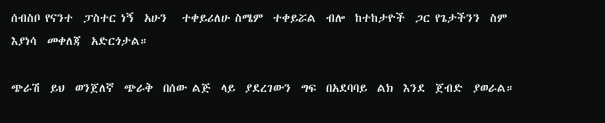ሰብስቦ የናንተ  ፓስተር ነኝ  አሁን   ተቀይሪለሁ ስሜም  ተቀይሯል  ብሎ  ከተከታዮች  ጋር የጌታችንን  ስም  እያነሳ  መቀለጃ  አድርጎታል።

ጭራሽ  ይህ  ወንጀለኛ  ጭራቅ  በሰው ልጅ  ላይ  ያደረገውን  ግፍ  በአደባባይ  ልክ  እንደ  ጀብድ  ያወራል።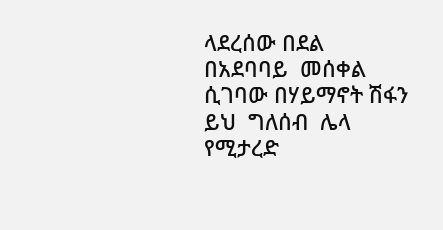ላደረሰው በደል በአደባባይ  መሰቀል  ሲገባው በሃይማኖት ሽፋን ይህ  ግለሰብ  ሌላ  የሚታረድ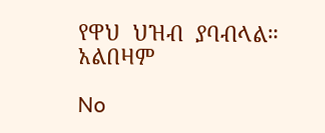የዋህ  ህዝብ  ያባብላል።
አልበዛም

No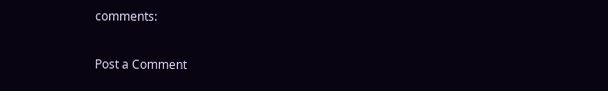comments:

Post a Comment